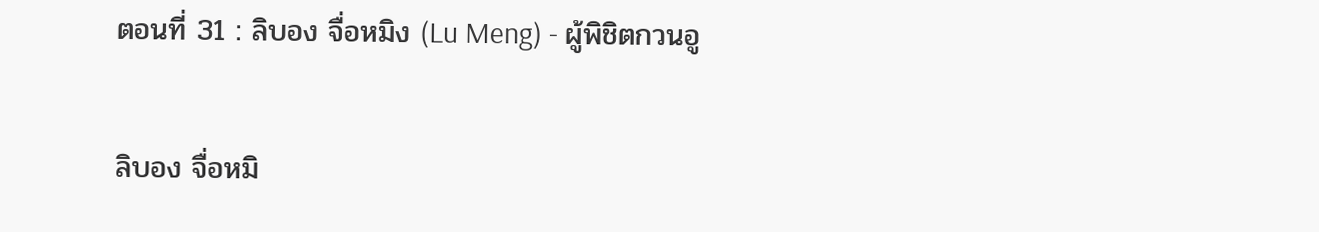ตอนที่ 31 : ลิบอง จื่อหมิง (Lu Meng) - ผู้พิชิตกวนอู

ลิบอง จื่อหมิ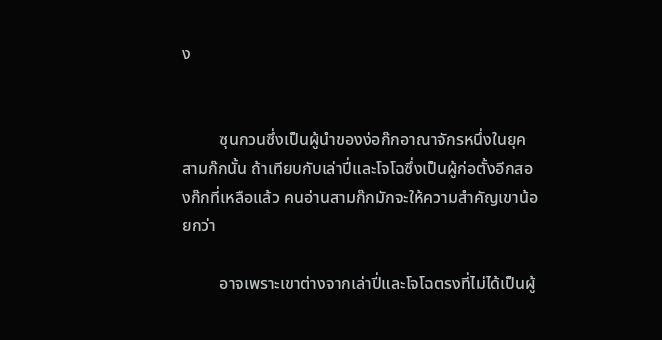ง


         ซุนกวนซึ่งเป็นผู้นำของง่อก๊กอาณาจักรหนึ่งในยุคสามก๊กนั้น ถ้าเทียบกับเล่าปี่และโจโฉซึ่งเป็นผู้ก่อตั้งอีกสองก๊กที่เหลือแล้ว คนอ่านสามก๊กมักจะให้ความสำคัญเขาน้อยกว่า

         อาจเพราะเขาต่างจากเล่าปี่และโจโฉตรงที่ไม่ได้เป็นผู้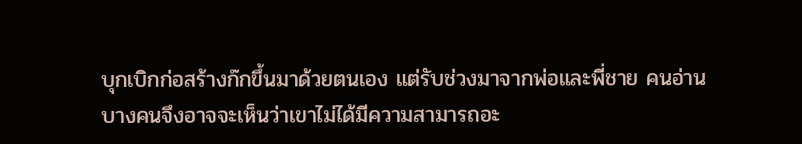บุกเบิกก่อสร้างก๊กขึ้นมาด้วยตนเอง แต่รับช่วงมาจากพ่อและพี่ชาย คนอ่านบางคนจึงอาจจะเห็นว่าเขาไม่ได้มีความสามารถอะ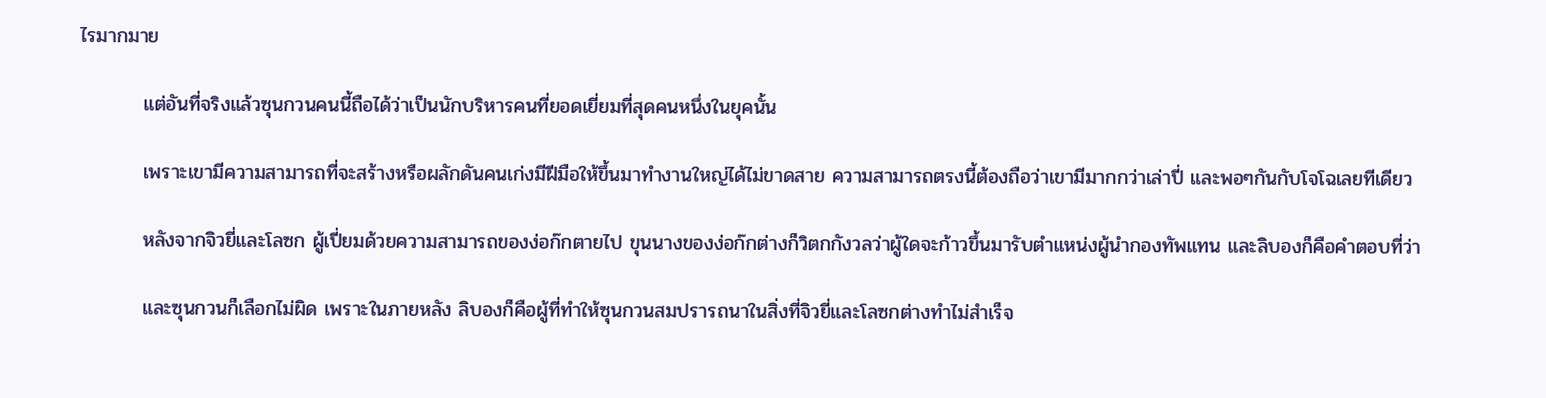ไรมากมาย

         แต่อันที่จริงแล้วซุนกวนคนนี้ถือได้ว่าเป็นนักบริหารคนที่ยอดเยี่ยมที่สุดคนหนึ่งในยุคนั้น

         เพราะเขามีความสามารถที่จะสร้างหรือผลักดันคนเก่งมีฝีมือให้ขึ้นมาทำงานใหญ่ได้ไม่ขาดสาย ความสามารถตรงนี้ต้องถือว่าเขามีมากกว่าเล่าปี่ และพอๆกันกับโจโฉเลยทีเดียว

         หลังจากจิวยี่และโลซก ผู้เปี่ยมด้วยความสามารถของง่อก๊กตายไป ขุนนางของง่อก๊กต่างก็วิตกกังวลว่าผู้ใดจะก้าวขึ้นมารับตำแหน่งผู้นำกองทัพแทน และลิบองก็คือคำตอบที่ว่า

         และซุนกวนก็เลือกไม่ผิด เพราะในภายหลัง ลิบองก็คือผู้ที่ทำให้ซุนกวนสมปรารถนาในสิ่งที่จิวยี่และโลซกต่างทำไม่สำเร็จ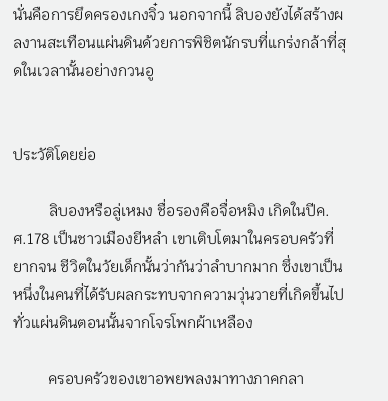นั่นคือการยึดครองเกงจิ๋ว นอกจากนี้ ลิบองยังได้สร้างผลงานสะเทือนแผ่นดินด้วยการพิชิตนักรบที่แกร่งกล้าที่สุดในเวลานั้นอย่างกวนอู


ประวัติโดยย่อ

         ลิบองหรือลู่เหมง ชื่อรองคือจื่อหมิง เกิดในปีค.ศ.178 เป็นชาวเมืองยีหลำ เขาเติบโตมาในครอบครัวที่ยากจน ชีวิตในวัยเด็กนั้นว่ากันว่าลำบากมาก ซึ่งเขาเป็นหนึ่งในคนที่ได้รับผลกระทบจากความวุ่นวายที่เกิดขึ้นไปทั่วแผ่นดินตอนนั้นจากโจรโพกผ้าเหลือง

         ครอบครัวของเขาอพยพลงมาทางภาคกลา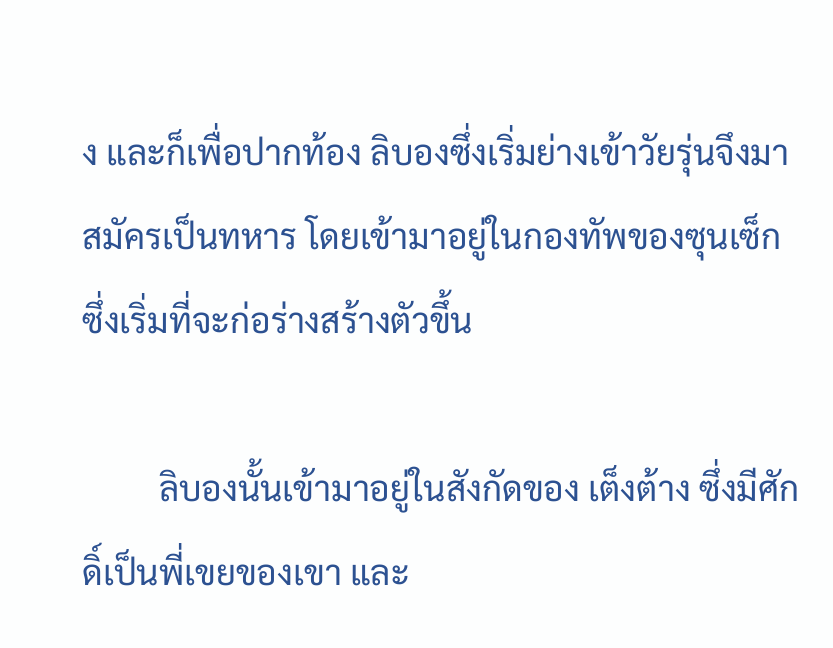ง และก็เพื่อปากท้อง ลิบองซึ่งเริ่มย่างเข้าวัยรุ่นจึงมาสมัครเป็นทหาร โดยเข้ามาอยู่ในกองทัพของซุนเซ็ก ซึ่งเริ่มที่จะก่อร่างสร้างตัวขึ้น

         ลิบองนั้นเข้ามาอยู่ในสังกัดของ เต็งต้าง ซึ่งมีศักดิ์เป็นพี่เขยของเขา และ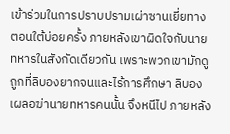เข้าร่วมในการปราบปรามเผ่าซานเยี่ยทางตอนใต้บ่อยครั้ง ภายหลังเขาผิดใจกับนายทหารในสังกัดเดียวกัน เพราะพวกเขามักดูถูกที่ลิบองยากจนและไร้การศึกษา ลิบองเผลอฆ่านายทหารคนนั้น จึงหนีไป ภายหลัง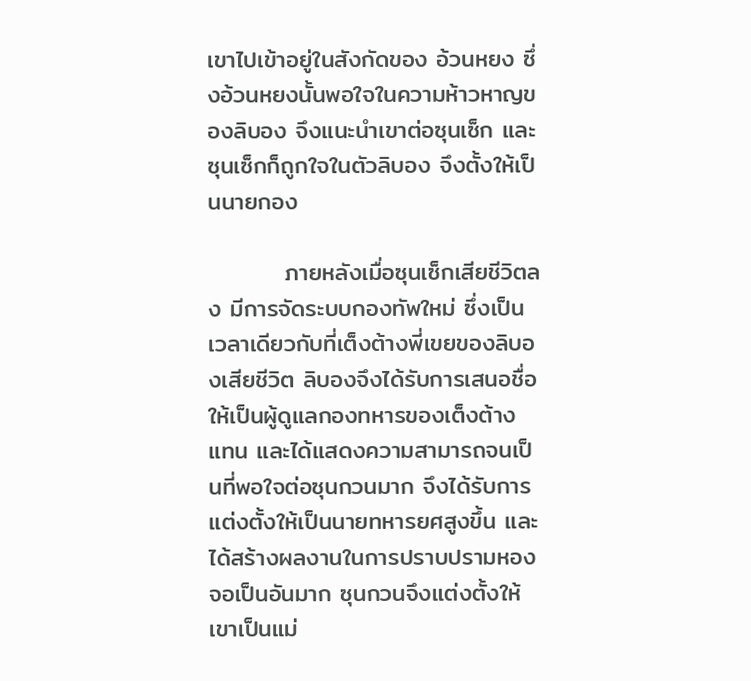เขาไปเข้าอยู่ในสังกัดของ อ้วนหยง ซึ่งอ้วนหยงนั้นพอใจในความห้าวหาญของลิบอง จึงแนะนำเขาต่อซุนเซ็ก และซุนเซ็กก็ถูกใจในตัวลิบอง จึงตั้งให้เป็นนายกอง

         ภายหลังเมื่อซุนเซ็กเสียชีวิตลง มีการจัดระบบกองทัพใหม่ ซึ่งเป็นเวลาเดียวกับที่เต็งต้างพี่เขยของลิบองเสียชีวิต ลิบองจึงได้รับการเสนอชื่อให้เป็นผู้ดูแลกองทหารของเต็งต้างแทน และได้แสดงความสามารถจนเป็นที่พอใจต่อซุนกวนมาก จึงได้รับการแต่งตั้งให้เป็นนายทหารยศสูงขึ้น และได้สร้างผลงานในการปราบปรามหองจอเป็นอันมาก ซุนกวนจึงแต่งตั้งให้เขาเป็นแม่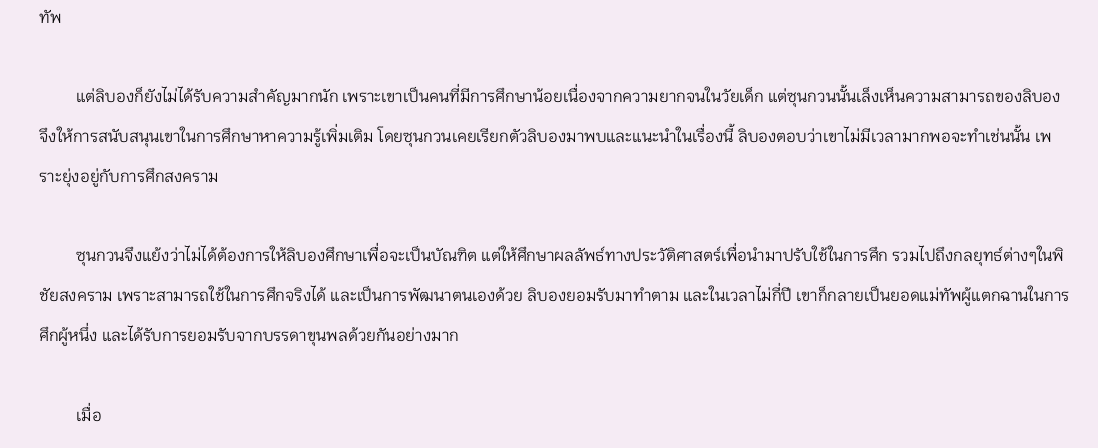ทัพ

         แต่ลิบองก็ยังไม่ได้รับความสำคัญมากนัก เพราะเขาเป็นคนที่มีการศึกษาน้อยเนื่องจากความยากจนในวัยเด็ก แต่ซุนกวนนั้นเล็งเห็นความสามารถของลิบอง จึงให้การสนับสนุนเขาในการศึกษาหาความรู้เพิ่มเติม โดยซุนกวนเคยเรียกตัวลิบองมาพบและแนะนำในเรื่องนี้ ลิบองตอบว่าเขาไม่มีเวลามากพอจะทำเช่นนั้น เพราะยุ่งอยู่กับการศึกสงคราม

         ซุนกวนจึงแย้งว่าไม่ได้ต้องการให้ลิบองศึกษาเพื่อจะเป็นบัณฑิต แต่ให้ศึกษาผลลัพธ์ทางประวัติศาสตร์เพื่อนำมาปรับใช้ในการศึก รวมไปถึงกลยุทธ์ต่างๆในพิชัยสงคราม เพราะสามารถใช้ในการศึกจริงได้ และเป็นการพัฒนาตนเองด้วย ลิบองยอมรับมาทำตาม และในเวลาไม่กี่ปี เขาก็กลายเป็นยอดแม่ทัพผู้แตกฉานในการศึกผู้หนึ่ง และได้รับการยอมรับจากบรรดาขุนพลด้วยกันอย่างมาก

         เมื่อ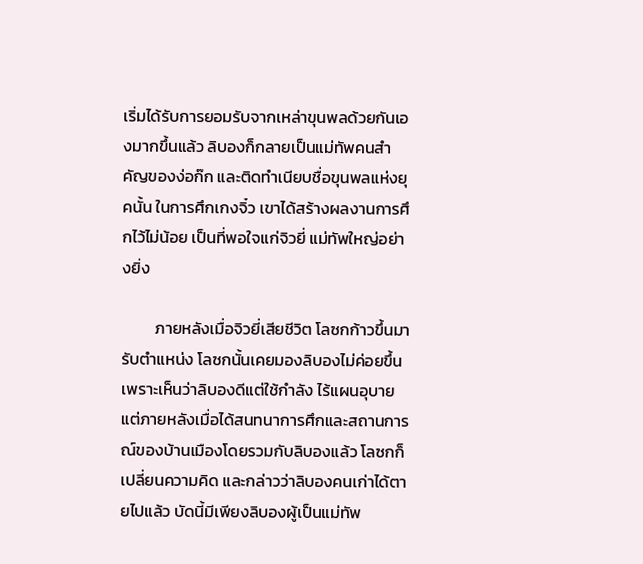เริ่มได้รับการยอมรับจากเหล่าขุนพลด้วยกันเองมากขึ้นแล้ว ลิบองก็กลายเป็นแม่ทัพคนสำคัญของง่อก๊ก และติดทำเนียบชื่อขุนพลแห่งยุคนั้น ในการศึกเกงจิ๋ว เขาได้สร้างผลงานการศึกไว้ไม่น้อย เป็นที่พอใจแก่จิวยี่ แม่ทัพใหญ่อย่างยิ่ง

         ภายหลังเมื่อจิวยี่เสียชีวิต โลซกก้าวขึ้นมารับตำแหน่ง โลซกนั้นเคยมองลิบองไม่ค่อยขึ้น เพราะเห็นว่าลิบองดีแต่ใช้กำลัง ไร้แผนอุบาย แต่ภายหลังเมื่อได้สนทนาการศึกและสถานการณ์ของบ้านเมืองโดยรวมกับลิบองแล้ว โลซกก็เปลี่ยนความคิด และกล่าวว่าลิบองคนเก่าได้ตายไปแล้ว บัดนี้มีเพียงลิบองผู้เป็นแม่ทัพ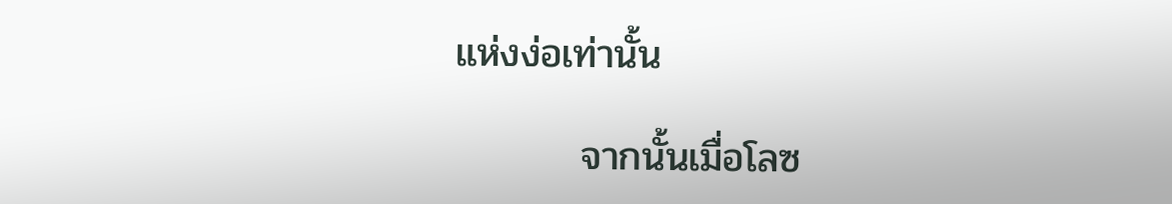แห่งง่อเท่านั้น

         จากนั้นเมื่อโลซ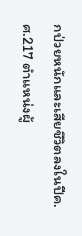กป่วยหนักและเสียชีวิตลงในปีค.ศ.217 ตำแหน่งผู้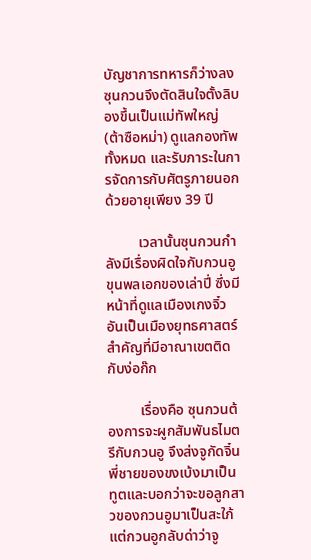บัญชาการทหารก็ว่างลง ซุนกวนจึงตัดสินใจตั้งลิบองขึ้นเป็นแม่ทัพใหญ่ (ต้าซือหม่า) ดูแลกองทัพทั้งหมด และรับภาระในการจัดการกับศัตรูภายนอกด้วยอายุเพียง 39 ปี

         เวลานั้นซุนกวนกำลังมีเรื่องผิดใจกับกวนอูขุนพลเอกของเล่าปี่ ซึ่งมีหน้าที่ดูแลเมืองเกงจิ๋วอันเป็นเมืองยุทธศาสตร์สำคัญที่มีอาณาเขตติดกับง่อก๊ก

         เรื่องคือ ซุนกวนต้องการจะผูกสัมพันธไมตรีกับกวนอู จึงส่งจูกัดจิ๋นพี่ชายของขงเบ้งมาเป็นทูตและบอกว่าจะขอลูกสาวของกวนอูมาเป็นสะใภ้ แต่กวนอูกลับด่าว่าจู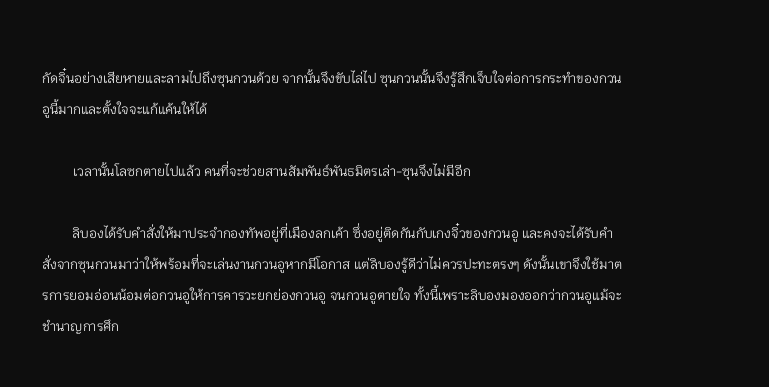กัดจิ๋นอย่างเสียหายและลามไปถึงซุนกวนด้วย จากนั้นจึงขับไล่ไป ซุนกวนนั้นจึงรู้สึกเจ็บใจต่อการกระทำของกวนอูนี้มากและตั้งใจจะแก้แค้นให้ได้

         เวลานั้นโลซกตายไปแล้ว คนที่จะช่วยสานสัมพันธ์พันธมิตรเล่า-ซุนจึงไม่มีอีก

         ลิบองได้รับคำสั่งให้มาประจำกองทัพอยู่ที่เมืองลกเค้า ซึ่งอยู่ติดกันกับเกงจิ๋วของกวนอู และคงจะได้รับคำสั่งจากซุนกวนมาว่าให้พร้อมที่จะเล่นงานกวนอูหากมีโอกาส แต่ลิบองรู้ดีว่าไม่ควรปะทะตรงๆ ดังนั้นเขาจึงใช้มาตรการยอมอ่อนน้อมต่อกวนอูให้การคารวะยกย่องกวนอู จนกวนอูตายใจ ทั้งนี้เพราะลิบองมองออกว่ากวนอูแม้จะชำนาญการศึก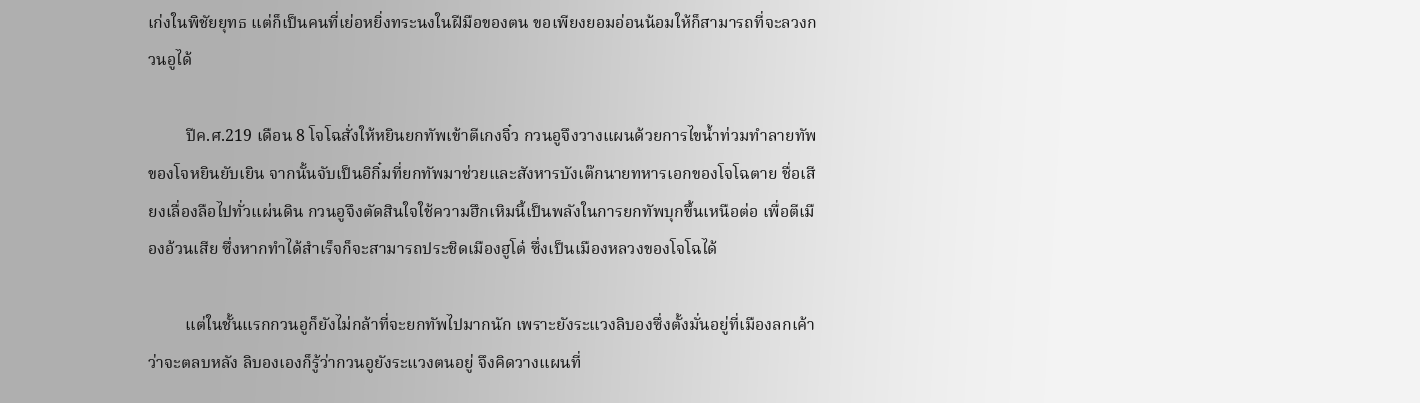เก่งในพิชัยยุทธ แต่ก็เป็นคนที่เย่อหยิ่งทระนงในฝีมือของตน ขอเพียงยอมอ่อนน้อมให้ก็สามารถที่จะลวงกวนอูได้

         ปีค.ศ.219 เดือน 8 โจโฉสั่งให้หยินยกทัพเข้าตีเกงจิ๋ว กวนอูจึงวางแผนด้วยการไขน้ำท่วมทำลายทัพของโจหยินยับเยิน จากนั้นจับเป็นอิกิ๋มที่ยกทัพมาช่วยและสังหารบังเต๊กนายทหารเอกของโจโฉตาย ชื่อเสียงเลื่องลือไปทั่วแผ่นดิน กวนอูจึงตัดสินใจใช้ความฮึกเหิมนี้เป็นพลังในการยกทัพบุกขึ้นเหนือต่อ เพื่อตีเมืองอ้วนเสีย ซึ่งหากทำได้สำเร็จก็จะสามารถประชิดเมืองฮูโต๋ ซึ่งเป็นเมืองหลวงของโจโฉได้

         แต่ในชั้นแรกกวนอูก็ยังไม่กล้าที่จะยกทัพไปมากนัก เพราะยังระแวงลิบองซึ่งตั้งมั่นอยู่ที่เมืองลกเค้าว่าจะตลบหลัง ลิบองเองก็รู้ว่ากวนอูยังระแวงตนอยู่ จึงคิดวางแผนที่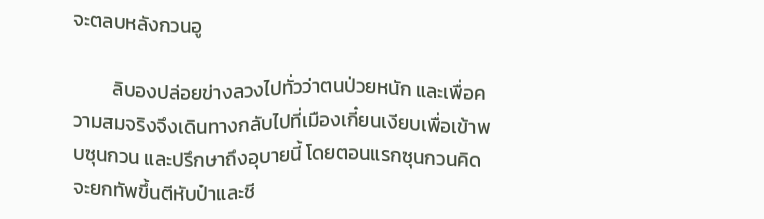จะตลบหลังกวนอู

         ลิบองปล่อยข่างลวงไปทั่วว่าตนป่วยหนัก และเพื่อความสมจริงจึงเดินทางกลับไปที่เมืองเกี๋ยนเงียบเพื่อเข้าพบซุนกวน และปรึกษาถึงอุบายนี้ โดยตอนแรกซุนกวนคิดจะยกทัพขึ้นตีหับป๋าและชี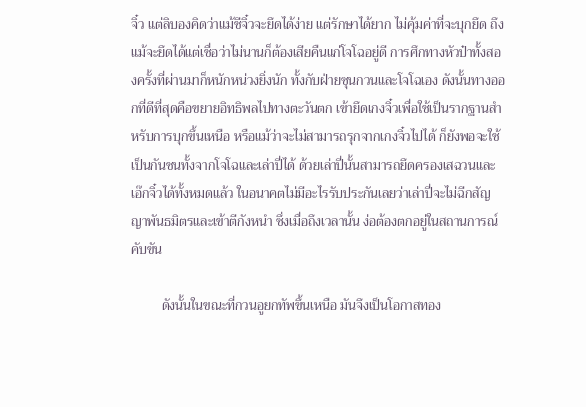จิ๋ว แต่ลิบองคิดว่าแม้ชีจิ๋วจะยึดได้ง่าย แต่รักษาได้ยาก ไม่คุ้มค่าที่จะบุกยึด ถึงแม้จะยึดได้แต่เชื่อว่าไม่นานก็ต้องเสียคืนแก่โจโฉอยู่ดี การศึกทางหัวป๋าทั้งสองครั้งที่ผ่านมาก็หนักหน่วงยิ่งนัก ทั้งกับฝ่ายซุนกวนและโจโฉเอง ดังนั้นทางออกที่ดีที่สุดคือขยายอิทธิพลไปทางตะวันตก เข้ายึดเกงจิ๋วเพื่อใช้เป็นรากฐานสำหรับการบุกขึ้นเหนือ หรือแม้ว่าจะไม่สามารถรุกจากเกงจิ๋วไปได้ ก็ยังพอจะใช้เป็นกันชนทั้งจากโจโฉและเล่าปี่ได้ ด้วยเล่าปี่นั้นสามารถยึดครองเสฉวนและเอ๊กจิ๋วได้ทั้งหมดแล้ว ในอนาคตไม่มีอะไรรับประกันเลยว่าเล่าปี่จะไม่ฉีกสัญญาพันธมิตรและเข้าตีกังหนำ ซึ่งเมื่อถึงเวลานั้น ง่อต้องตกอยู่ในสถานการณ์คับขัน

         ดังนั้นในขณะที่กวนอูยกทัพขึ้นเหนือ มันจึงเป็นโอกาสทอง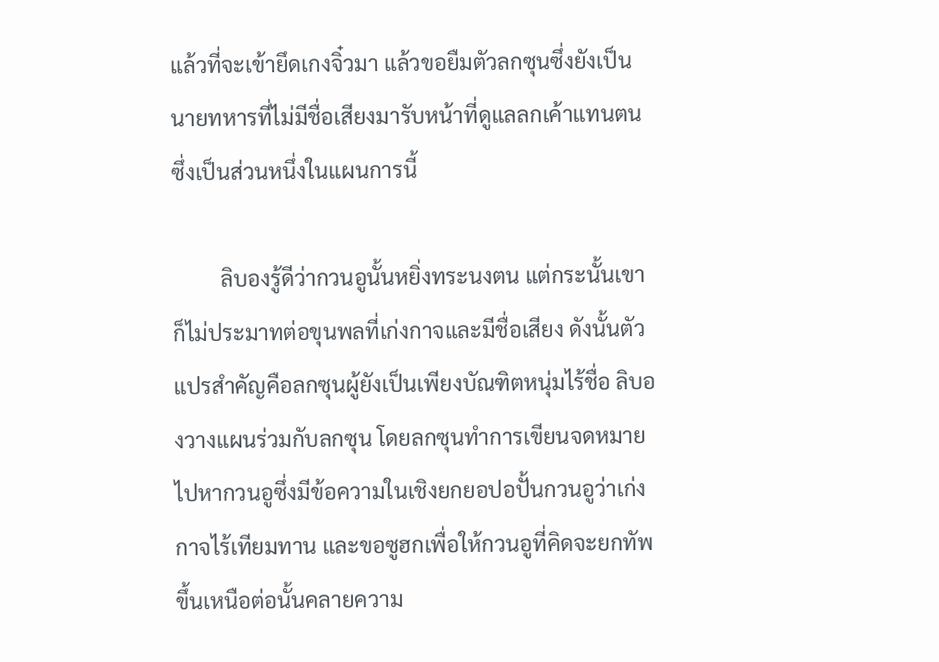แล้วที่จะเข้ายึดเกงจิ๋วมา แล้วขอยืมตัวลกซุนซึ่งยังเป็นนายทหารที่ไม่มีชื่อเสียงมารับหน้าที่ดูแลลกเค้าแทนตน ซึ่งเป็นส่วนหนึ่งในแผนการนี้

         ลิบองรู้ดีว่ากวนอูนั้นหยิ่งทระนงตน แต่กระนั้นเขาก็ไม่ประมาทต่อขุนพลที่เก่งกาจและมีชื่อเสียง ดังนั้นตัวแปรสำคัญคือลกซุนผู้ยังเป็นเพียงบัณฑิตหนุ่มไร้ชื่อ ลิบองวางแผนร่วมกับลกซุน โดยลกซุนทำการเขียนจดหมายไปหากวนอูซึ่งมีข้อความในเชิงยกยอปอปั้นกวนอูว่าเก่งกาจไร้เทียมทาน และขอซูฮกเพื่อให้กวนอูที่คิดจะยกทัพขึ้นเหนือต่อนั้นคลายความ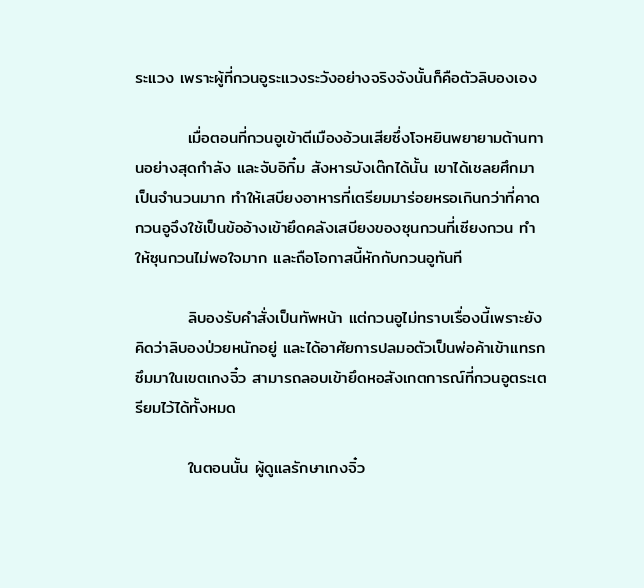ระแวง เพราะผู้ที่กวนอูระแวงระวังอย่างจริงจังนั้นก็คือตัวลิบองเอง

         เมื่อตอนที่กวนอูเข้าตีเมืองอ้วนเสียซึ่งโจหยินพยายามต้านทานอย่างสุดกำลัง และจับอิกิ๋ม สังหารบังเต๊กได้นั้น เขาได้เชลยศึกมาเป็นจำนวนมาก ทำให้เสบียงอาหารที่เตรียมมาร่อยหรอเกินกว่าที่คาด กวนอูจึงใช้เป็นข้ออ้างเข้ายึดคลังเสบียงของซุนกวนที่เซียงกวน ทำให้ซุนกวนไม่พอใจมาก และถือโอกาสนี้หักกับกวนอูทันที

         ลิบองรับคำสั่งเป็นทัพหน้า แต่กวนอูไม่ทราบเรื่องนี้เพราะยังคิดว่าลิบองป่วยหนักอยู่ และได้อาศัยการปลมอตัวเป็นพ่อค้าเข้าแทรกซึมมาในเขตเกงจิ๋ว สามารถลอบเข้ายึดหอสังเกตการณ์ที่กวนอูตระเตรียมไว้ได้ทั้งหมด

         ในตอนนั้น ผู้ดูแลรักษาเกงจิ๋ว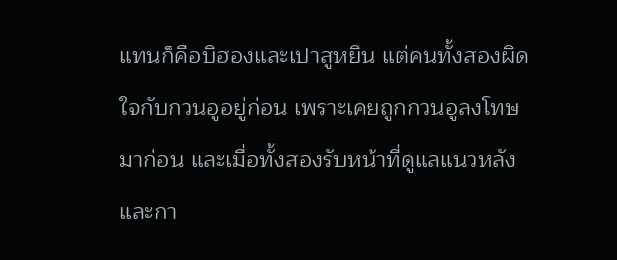แทนก็คือบิฮองและเปาสูหยิน แต่คนทั้งสองผิดใจกับกวนอูอยู่ก่อน เพราะเคยถูกกวนอูลงโทษมาก่อน และเมื่อทั้งสองรับหน้าที่ดูแลแนวหลังและกา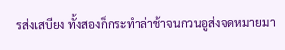รส่งเสบียง ทั้งสองก็กระทำล่าช้าจนกวนอูส่งจดหมายมา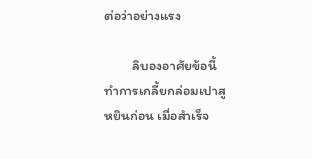ต่อว่าอย่างแรง

         ลิบองอาศัยข้อนี้ ทำการเกลี้ยกล่อมเปาสูหยินก่อน เมื่อสำเร็จ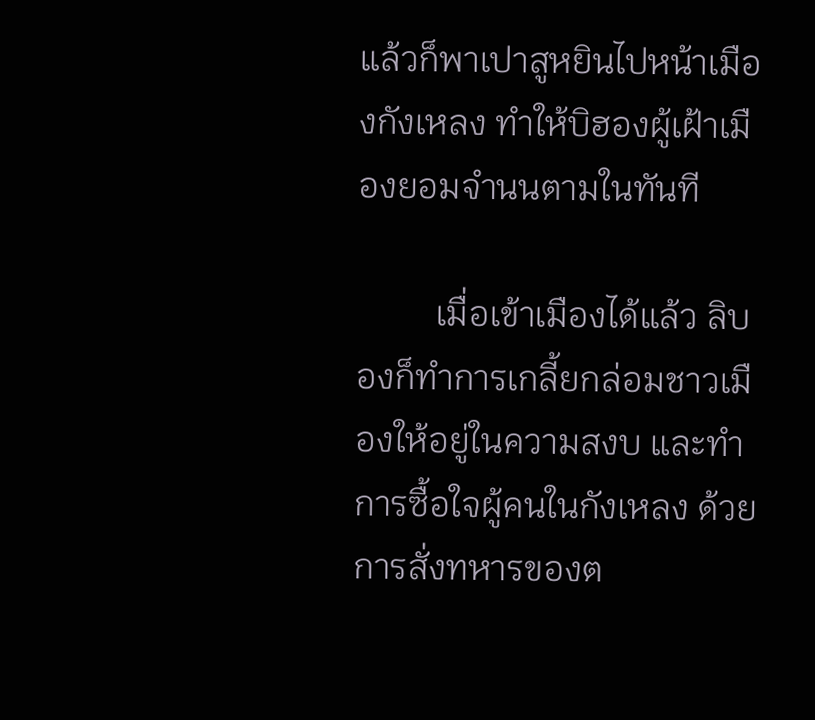แล้วก็พาเปาสูหยินไปหน้าเมืองกังเหลง ทำให้บิฮองผู้เฝ้าเมืองยอมจำนนตามในทันที

         เมื่อเข้าเมืองได้แล้ว ลิบองก็ทำการเกลี้ยกล่อมชาวเมืองให้อยู่ในความสงบ และทำการซื้อใจผู้คนในกังเหลง ด้วยการสั่งทหารของต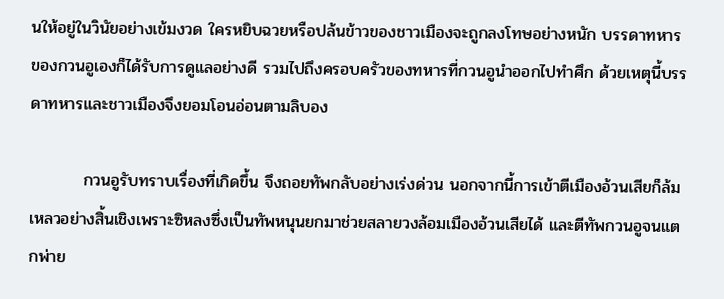นให้อยู่ในวินัยอย่างเข้มงวด ใครหยิบฉวยหรือปล้นข้าวของชาวเมืองจะถูกลงโทษอย่างหนัก บรรดาทหารของกวนอูเองก็ได้รับการดูแลอย่างดี รวมไปถึงครอบครัวของทหารที่กวนอูนำออกไปทำศึก ด้วยเหตุนี้บรรดาทหารและชาวเมืองจึงยอมโอนอ่อนตามลิบอง

         กวนอูรับทราบเรื่องที่เกิดขึ้น จึงถอยทัพกลับอย่างเร่งด่วน นอกจากนี้การเข้าตีเมืองอ้วนเสียก็ล้มเหลวอย่างสิ้นเชิงเพราะซิหลงซึ่งเป็นทัพหนุนยกมาช่วยสลายวงล้อมเมืองอ้วนเสียได้ และตีทัพกวนอูจนแตกพ่าย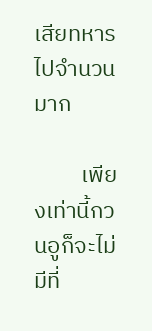เสียทหารไปจำนวนมาก

         เพียงเท่านี้กวนอูก็จะไม่มีที่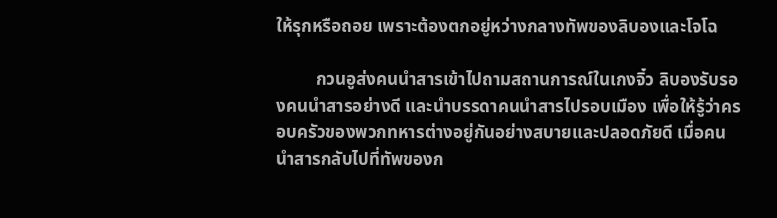ให้รุกหรือถอย เพราะต้องตกอยู่หว่างกลางทัพของลิบองและโจโฉ

         กวนอูส่งคนนำสารเข้าไปถามสถานการณ์ในเกงจิ๋ว ลิบองรับรองคนนำสารอย่างดี และนำบรรดาคนนำสารไปรอบเมือง เพื่อให้รู้ว่าครอบครัวของพวกทหารต่างอยู่กันอย่างสบายและปลอดภัยดี เมื่อคนนำสารกลับไปที่ทัพของก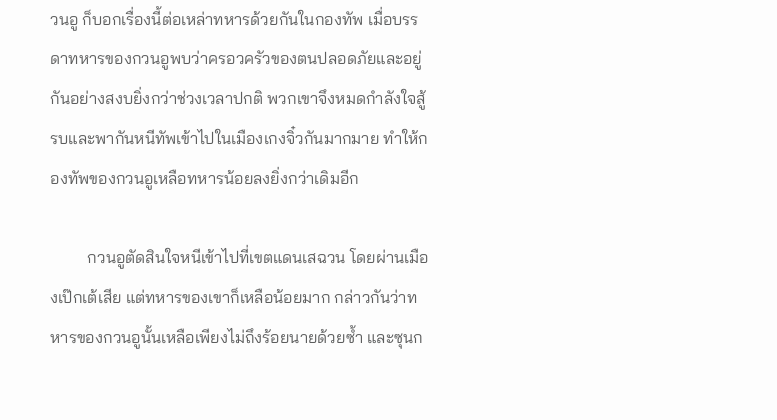วนอู ก็บอกเรื่องนี้ต่อเหล่าทหารด้วยกันในกองทัพ เมื่อบรรดาทหารของกวนอูพบว่าครอวครัวของตนปลอดภัยและอยู่กันอย่างสงบยิ่งกว่าช่วงเวลาปกติ พวกเขาจึงหมดกำลังใจสู้รบและพากันหนีทัพเข้าไปในเมืองเกงจิ๋วกันมากมาย ทำให้กองทัพของกวนอูเหลือทหารน้อยลงยิ่งกว่าเดิมอีก

         กวนอูตัดสินใจหนีเข้าไปที่เขตแดนเสฉวน โดยผ่านเมืองเป๊กเต้เสีย แต่ทหารของเขาก็เหลือน้อยมาก กล่าวกันว่าทหารของกวนอูนั้นเหลือเพียงไม่ถึงร้อยนายด้วยซ้ำ และซุนก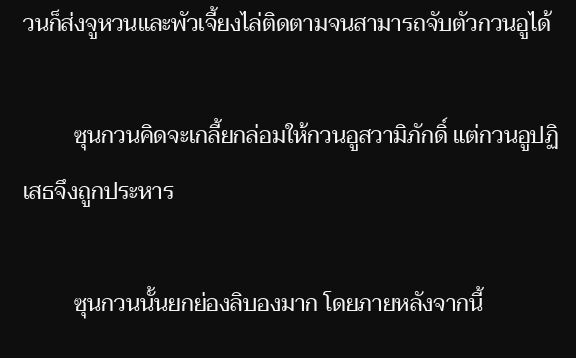วนก็ส่งจูหวนและพัวเจี้ยงไล่ติดตามจนสามารถจับตัวกวนอูได้

         ซุนกวนคิดจะเกลี้ยกล่อมให้กวนอูสวามิภักดิ์ แต่กวนอูปฏิเสธจึงถูกประหาร

         ซุนกวนนั้นยกย่องลิบองมาก โดยภายหลังจากนี้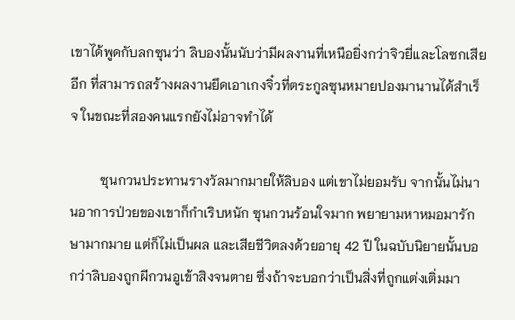เขาได้พูดกับลกซุนว่า ลิบองนั้นนับว่ามีผลงานที่เหนือยิ่งกว่าจิวยี่และโลซกเสียอีก ที่สามารถสร้างผลงานยึดเอาเกงจิ๋วที่ตระกูลซุนหมายปองมานานได้สำเร็จ ในขณะที่สองคนแรกยังไม่อาจทำได้

         ซุนกวนประทานรางวัลมากมายให้ลิบอง แต่เขาไม่ยอมรับ จากนั้นไม่นานอาการป่วยของเขาก็กำเริบหนัก ซุนกวนร้อนใจมาก พยายามหาหมอมารักษามากมาย แต่ก็ไม่เป็นผล และเสียชีวิตลงด้วยอายุ 42 ปี ในฉบับนิยายนั้นบอกว่าลิบองถูกผีกวนอูเข้าสิงจนตาย ซึ่งถ้าจะบอกว่าเป็นสิ่งที่ถูกแต่งเติ่มมา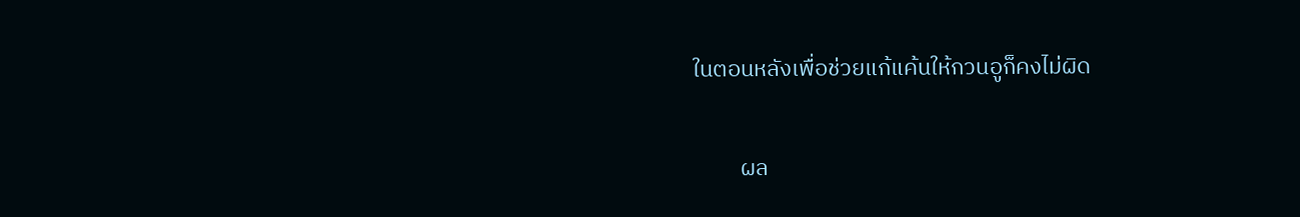ในตอนหลังเพื่อช่วยแก้แค้นให้กวนอูก็คงไม่ผิด

         ผล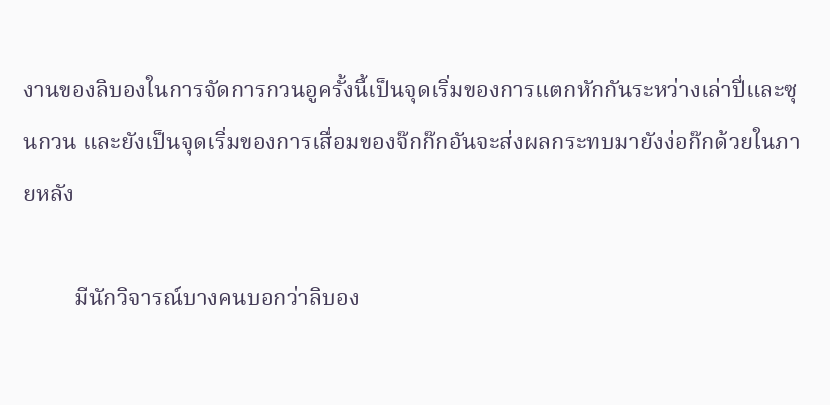งานของลิบองในการจัดการกวนอูครั้งนี้เป็นจุดเริ่มของการแตกหักกันระหว่างเล่าปี่และซุนกวน และยังเป็นจุดเริ่มของการเสื่อมของจ๊กก๊กอันจะส่งผลกระทบมายังง่อก๊กด้วยในภายหลัง

         มีนักวิจารณ์บางคนบอกว่าลิบอง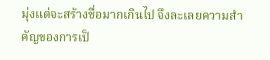มุ่งแต่จะสร้างชื่อมากเกินไป จึงละเลยความสำคัญของการเป็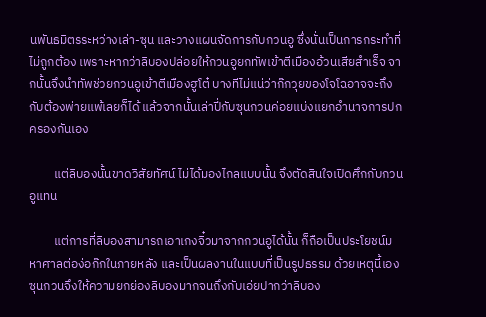นพันธมิตรระหว่างเล่า-ซุน และวางแผนจัดการกับกวนอู ซึ่งนั่นเป็นการกระทำที่ไม่ถูกต้อง เพราะหากว่าลิบองปล่อยให้กวนอูยกทัพเข้าตีเมืองอ้วนเสียสำเร็จ จากนั้นจึงนำทัพช่วยกวนอูเข้าตีเมืองฮูโต๋ บางทีไม่แน่ว่าก๊กวุยของโจโฉอาจจะถึงกับต้องพ่ายแพ้เลยก็ได้ แล้วจากนั้นเล่าปี่กับซุนกวนค่อยแบ่งแยกอำนาจการปกครองกันเอง

         แต่ลิบองนั้นขาดวิสัยทัศน์ ไม่ได้มองไกลแบบนั้น จึงตัดสินใจเปิดศึกกับกวนอูแทน

         แต่การที่ลิบองสามารถเอาเกงจิ๋วมาจากกวนอูได้นั้น ก็ถือเป็นประโยชน์มหาศาลต่อง่อก๊กในภายหลัง และเป็นผลงานในแบบที่เป็นรูปธรรม ด้วยเหตุนี้เองซุนกวนจึงให้ความยกย่องลิบองมากจนถึงกับเอ่ยปากว่าลิบอง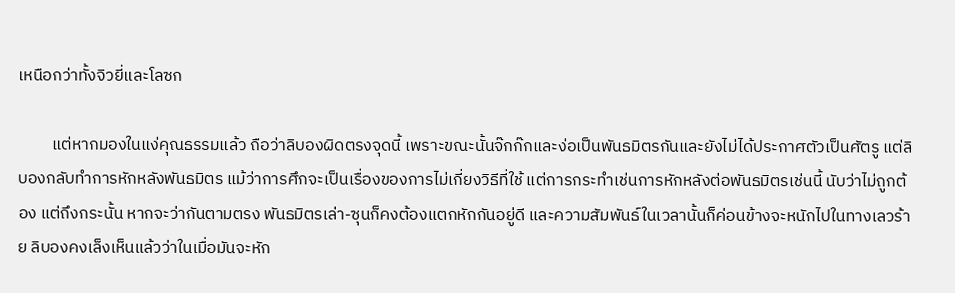เหนือกว่าทั้งจิวยี่และโลซก

         แต่หากมองในแง่คุณธรรมแล้ว ถือว่าลิบองผิดตรงจุดนี้ เพราะขณะนั้นจ๊กก๊กและง่อเป็นพันธมิตรกันและยังไม่ได้ประกาศตัวเป็นศัตรู แต่ลิบองกลับทำการหักหลังพันธมิตร แม้ว่าการศึกจะเป็นเรื่องของการไม่เกี่ยงวิธีที่ใช้ แต่การกระทำเช่นการหักหลังต่อพันธมิตรเช่นนี้ นับว่าไม่ถูกต้อง แต่ถึงกระนั้น หากจะว่ากันตามตรง พันธมิตรเล่า-ซุนก็คงต้องแตกหักกันอยู่ดี และความสัมพันธ์ในเวลานั้นก็ค่อนข้างจะหนักไปในทางเลวร้าย ลิบองคงเล็งเห็นแล้วว่าในเมื่อมันจะหัก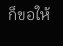ก็ขอให้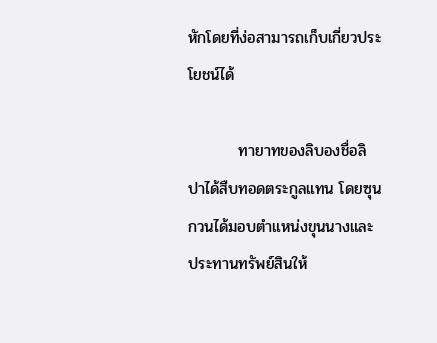หักโดยที่ง่อสามารถเก็บเกี่ยวประโยชน์ได้

         ทายาทของลิบองชื่อลิปาได้สืบทอดตระกูลแทน โดยซุนกวนได้มอบตำแหน่งขุนนางและประทานทรัพย์สินให้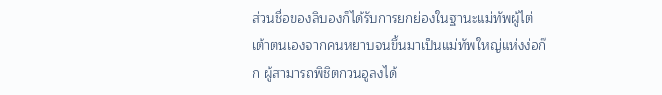ส่วนชื่อของลิบองก็ได้รับการยกย่องในฐานะแม่ทัพผู้ไต่เต้าตนเองจากคนหยาบจนขึ้นมาเป็นแม่ทัพใหญ่แห่งง่อก๊ก ผู้สามารถพิชิตกวนอูลงได้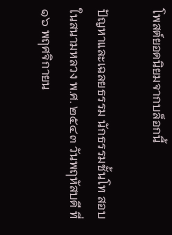โพสต์ยอดนิยมจากบล็อกนี้

ปัญหาและเฉลยธรรม นักธรรมชั้นโท สอบในสนามหลวง พ.ศ. ๒๕๔๓ วันพฤหัสบดี ที่ ๑๖ พฤศจิกายน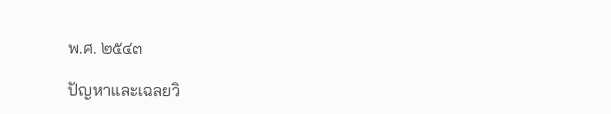พ.ศ. ๒๕๔๓

ปัญหาและเฉลยวิ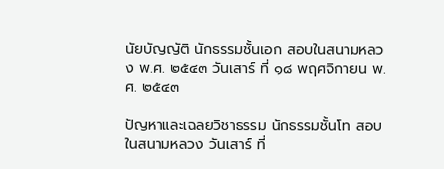นัยบัญญัติ นักธรรมชั้นเอก สอบในสนามหลวง พ.ศ. ๒๕๔๓ วันเสาร์ ที่ ๑๘ พฤศจิกายน พ.ศ. ๒๕๔๓

ปัญหาและเฉลยวิชาธรรม นักธรรมชั้นโท สอบในสนามหลวง วันเสาร์ ที่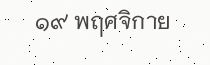๑๙ พฤศจิกาย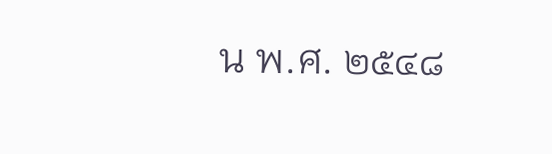น พ.ศ. ๒๕๔๘